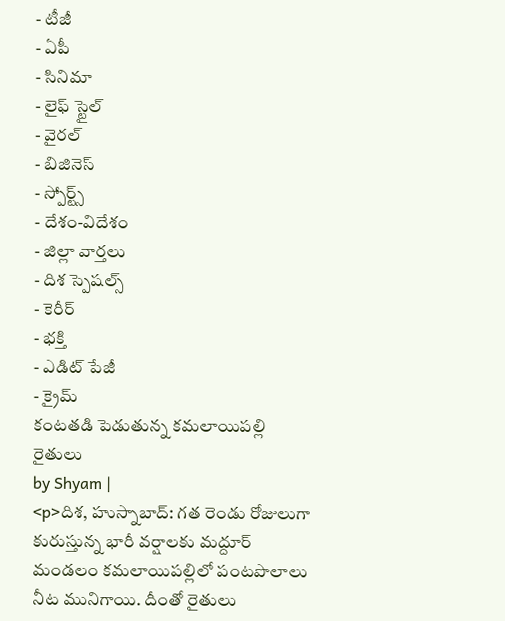- టీజీ
- ఏపీ
- సినిమా
- లైఫ్ స్టైల్
- వైరల్
- బిజినెస్
- స్పోర్ట్స్
- దేశం-విదేశం
- జిల్లా వార్తలు
- దిశ స్పెషల్స్
- కెరీర్
- భక్తి
- ఎడిట్ పేజీ
- క్రైమ్
కంటతడి పెడుతున్న కమలాయిపల్లి రైతులు
by Shyam |
<p>దిశ, హుస్నాబాద్: గత రెండు రోజులుగా కురుస్తున్న భారీ వర్షాలకు మద్దూర్ మండలం కమలాయిపల్లిలో పంటపొలాలు నీట మునిగాయి. దీంతో రైతులు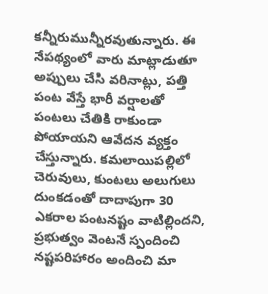కన్నీరుమున్నీరవుతున్నారు. ఈ నేపథ్యంలో వారు మాట్లాడుతూ అప్పులు చేసి వరినాట్లు, పత్తి పంట వేస్తే భారీ వర్షాలతో పంటలు చేతికి రాకుండా పోయాయని ఆవేదన వ్యక్తం చేస్తున్నారు. కమలాయిపల్లిలో చెరువులు, కుంటలు అలుగులు దుంకడంతో దాదాపుగా 30 ఎకరాల పంటనష్టం వాటిల్లిందని, ప్రభుత్వం వెంటనే స్పందించి నష్టపరిహారం అందించి మా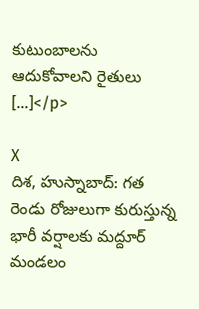కుటుంబాలను ఆదుకోవాలని రైతులు […]</p>

X
దిశ, హుస్నాబాద్: గత రెండు రోజులుగా కురుస్తున్న భారీ వర్షాలకు మద్దూర్ మండలం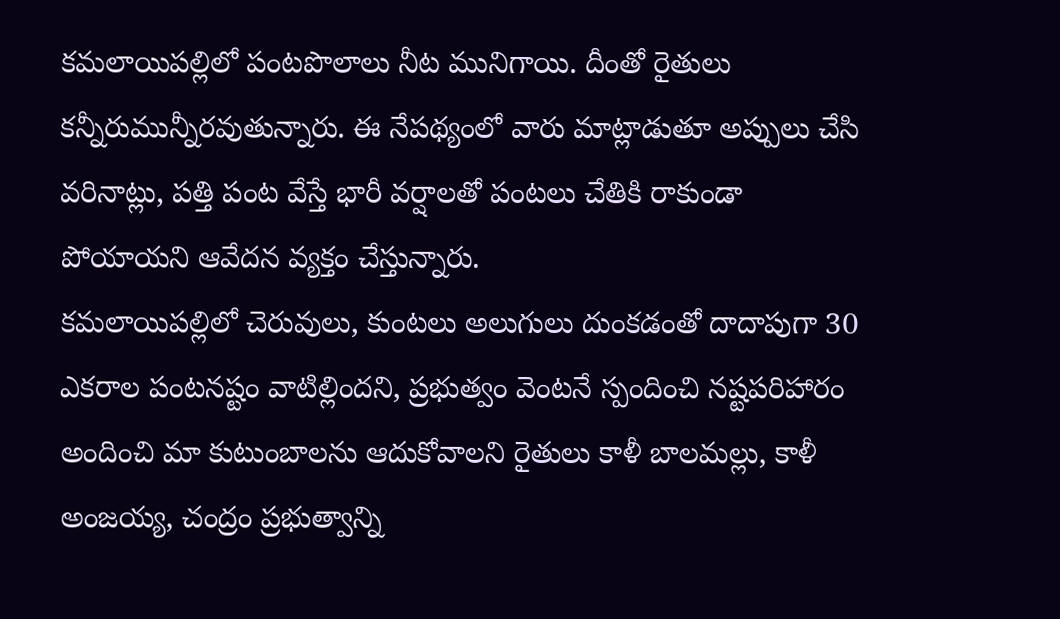కమలాయిపల్లిలో పంటపొలాలు నీట మునిగాయి. దీంతో రైతులు కన్నీరుమున్నీరవుతున్నారు. ఈ నేపథ్యంలో వారు మాట్లాడుతూ అప్పులు చేసి వరినాట్లు, పత్తి పంట వేస్తే భారీ వర్షాలతో పంటలు చేతికి రాకుండా పోయాయని ఆవేదన వ్యక్తం చేస్తున్నారు.
కమలాయిపల్లిలో చెరువులు, కుంటలు అలుగులు దుంకడంతో దాదాపుగా 30 ఎకరాల పంటనష్టం వాటిల్లిందని, ప్రభుత్వం వెంటనే స్పందించి నష్టపరిహారం అందించి మా కుటుంబాలను ఆదుకోవాలని రైతులు కాళీ బాలమల్లు, కాళీ అంజయ్య, చంద్రం ప్రభుత్వాన్ని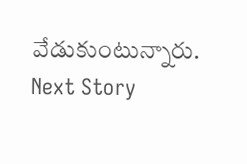వేడుకుంటున్నారు.
Next Story